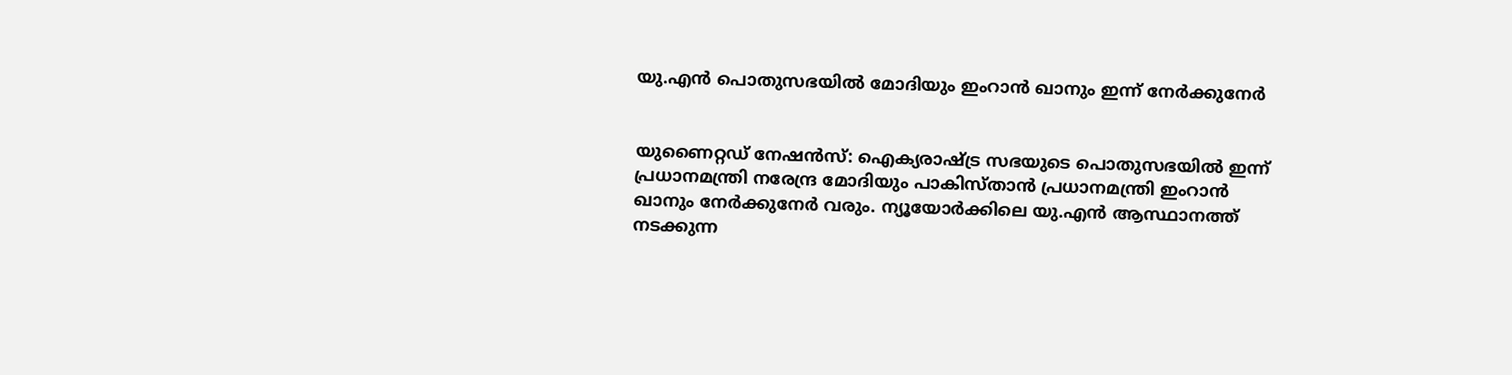യു.എന്‍ പൊതുസഭയില്‍ മോദിയും ഇംറാന്‍ ഖാനും ഇന്ന് നേര്‍ക്കുനേര്‍


യുണൈറ്റഡ് നേഷന്‍സ്: ഐക്യരാഷ്ട്ര സഭയുടെ പൊതുസഭയില്‍ ഇന്ന് പ്രധാനമന്ത്രി നരേന്ദ്ര മോദിയും പാകിസ്താന്‍ പ്രധാനമന്ത്രി ഇംറാന്‍ ഖാനും നേര്‍ക്കുനേര്‍ വരും. ന്യൂയോര്‍ക്കിലെ യു.എന്‍ ആസ്ഥാനത്ത് നടക്കുന്ന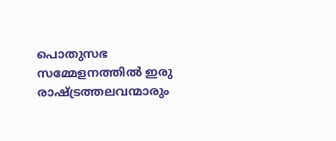പൊതുസഭ സമ്മേളനത്തില്‍ ഇരു രാഷ്ട്രത്തലവന്മാരും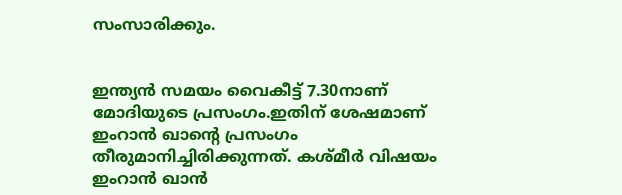സംസാരിക്കും.


ഇന്ത്യന്‍ സമയം വൈകീട്ട് 7.30നാണ് മോദിയുടെ പ്രസംഗം.ഇതിന് ശേഷമാണ് ഇംറാന്‍ ഖാന്‍റെ പ്രസംഗം തീരുമാനിച്ചിരിക്കുന്നത്. കശ്മീര്‍ വിഷയം ഇംറാന്‍ ഖാന്‍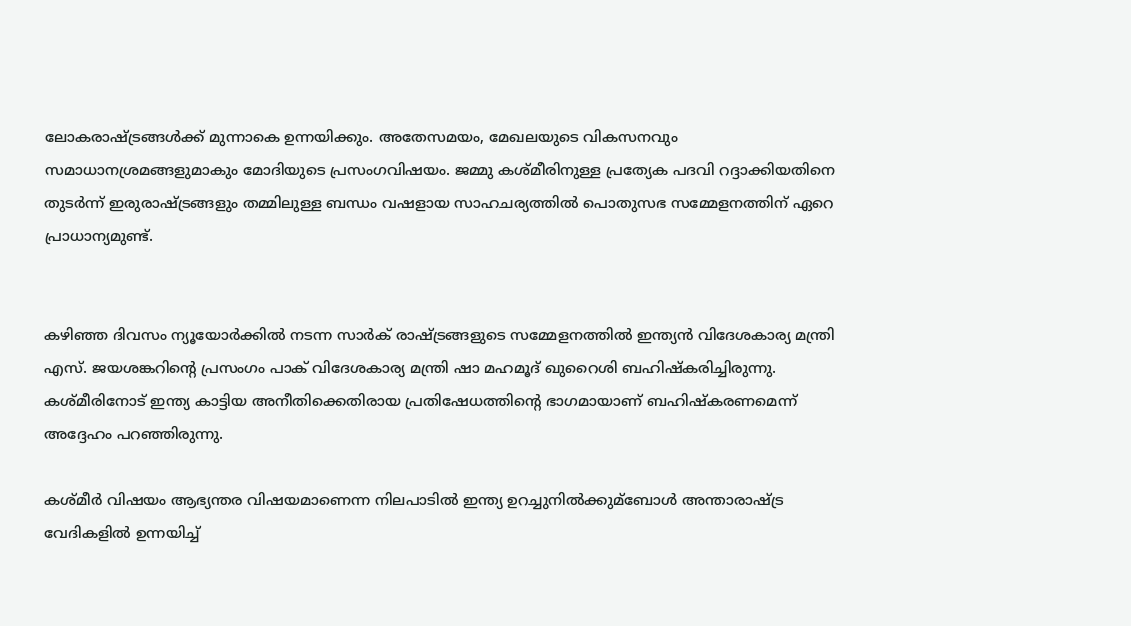ലോകരാഷ്ട്രങ്ങള്‍ക്ക് മുന്നാകെ ഉന്നയിക്കും. അതേസമയം, മേഖലയുടെ വികസനവും സമാധാനശ്രമങ്ങളുമാകും മോദിയുടെ പ്രസംഗവിഷയം. ജമ്മു കശ്മീരിനുള്ള പ്രത്യേക പദവി റദ്ദാക്കിയതിനെ തുടര്‍ന്ന് ഇരുരാഷ്ട്രങ്ങളും തമ്മിലുള്ള ബന്ധം വഷളായ സാഹചര്യത്തില്‍ പൊതുസഭ സമ്മേളനത്തിന് ഏറെ പ്രാധാന്യമുണ്ട്.


കഴിഞ്ഞ ദിവസം ന്യൂയോര്‍ക്കില്‍ നടന്ന സാര്‍ക് രാഷ്ട്രങ്ങളുടെ സമ്മേളനത്തില്‍ ഇന്ത്യന്‍ വിദേശകാര്യ മന്ത്രി എസ്. ജയശങ്കറിന്‍റെ പ്രസംഗം പാക് വിദേശകാര്യ മന്ത്രി ഷാ മഹമൂദ് ഖുറൈശി ബഹിഷ്കരിച്ചിരുന്നു. കശ്മീരിനോട് ഇന്ത്യ കാട്ടിയ അനീതിക്കെതിരായ പ്രതിഷേധത്തിന്‍റെ ഭാഗമായാണ് ബഹിഷ്കരണമെന്ന് അദ്ദേഹം പറഞ്ഞിരുന്നു.

കശ്മീര്‍ വിഷയം ആഭ്യന്തര വിഷയമാണെന്ന നിലപാടില്‍ ഇന്ത്യ ഉറച്ചുനില്‍ക്കുമ്ബോള്‍ അന്താരാഷ്ട്ര വേദികളില്‍ ഉന്നയിച്ച്‌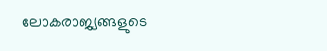ലോകരാജ്യങ്ങളുടെ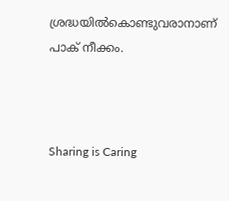ശ്രദ്ധയില്‍കൊണ്ടുവരാനാണ് പാക് നീക്കം.



Sharing is Caring